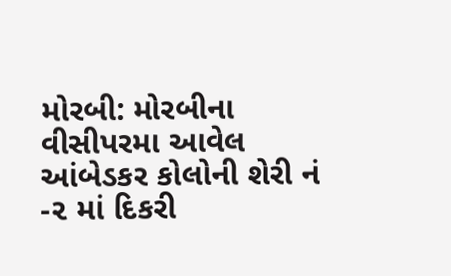મોરબી: મોરબીના વીસીપરમા આવેલ આંબેડકર કોલોની શેરી નં -૨ માં દિકરી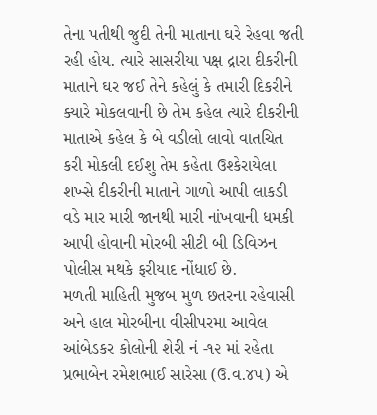તેના પતીથી જુદી તેની માતાના ઘરે રેહવા જતી રહી હોય. ત્યારે સાસરીયા પક્ષ દ્રારા દીકરીની માતાને ઘર જઈ તેને કહેલું કે તમારી દિકરીને ક્યારે મોકલવાની છે તેમ કહેલ ત્યારે દીકરીની માતાએ કહેલ કે બે વડીલો લાવો વાતચિત કરી મોકલી દઈશુ તેમ કહેતા ઉશ્કેરાયેલા શખ્સે દીકરીની માતાને ગાળો આપી લાકડી વડે માર મારી જાનથી મારી નાંખવાની ધમકી આપી હોવાની મોરબી સીટી બી ડિવિઝન પોલીસ મથકે ફરીયાદ નોંધાઈ છે.
મળતી માહિતી મુજબ મુળ છતરના રહેવાસી અને હાલ મોરબીના વીસીપરમા આવેલ આંબેડકર કોલોની શેરી નં -૧૨ માં રહેતા પ્રભાબેન રમેશભાઈ સારેસા (ઉ.વ.૪૫) એ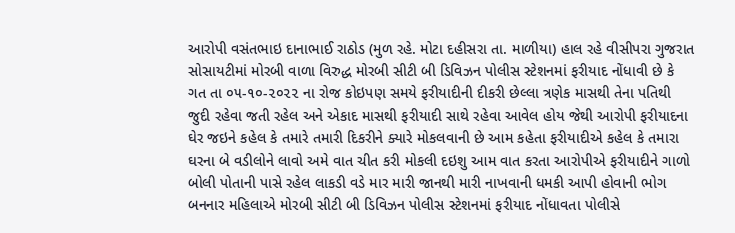આરોપી વસંતભાઇ દાનાભાઈ રાઠોડ (મુળ રહે. મોટા દહીસરા તા. માળીયા) હાલ રહે વીસીપરા ગુજરાત સોસાયટીમાં મોરબી વાળા વિરુદ્ધ મોરબી સીટી બી ડિવિઝન પોલીસ સ્ટેશનમાં ફરીયાદ નોંધાવી છે કે ગત તા ૦૫-૧૦-૨૦૨૨ ના રોજ કોઇપણ સમયે ફરીયાદીની દીકરી છેલ્લા ત્રણેક માસથી તેના પતિથી જુદી રહેવા જતી રહેલ અને એકાદ માસથી ફરીયાદી સાથે રહેવા આવેલ હોય જેથી આરોપી ફરીયાદના ઘેર જઇને કહેલ કે તમારે તમારી દિકરીને ક્યારે મોકલવાની છે આમ કહેતા ફરીયાદીએ કહેલ કે તમારા ઘરના બે વડીલોને લાવો અમે વાત ચીત કરી મોકલી દઇશુ આમ વાત કરતા આરોપીએ ફરીયાદીને ગાળો બોલી પોતાની પાસે રહેલ લાકડી વડે માર મારી જાનથી મારી નાખવાની ધમકી આપી હોવાની ભોગ બનનાર મહિલાએ મોરબી સીટી બી ડિવિઝન પોલીસ સ્ટેશનમાં ફરીયાદ નોંધાવતા પોલીસે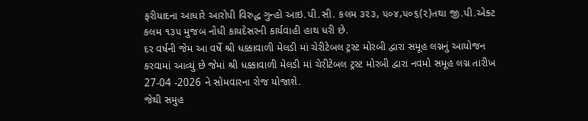ફરીયાદના આધારે આરોપી વિરુદ્ધ ગુન્હો આઇ.પી.સી. કલમ ૩૨૩, ૫૦૪,૫૦૬(૨)તથા જી.પી.એક્ટ કલમ ૧૩૫ મુજબ નોંધી કાયદેસરની કાર્યવાહી હાથ ધરી છે.
દર વર્ષની જેમ આ વર્ષે શ્રી ધક્કાવાળી મેલડી માં ચેરીટેબલ ટ્રસ્ટ મોરબી દ્વારા સમૂહ લગ્નનું આયોજન કરવામાં આવ્યું છે જેમાં શ્રી ધક્કાવાળી મેલડી માં ચેરીટેબલ ટ્રસ્ટ મોરબી દ્વારા નવમો સમૂહ લગ્ન તારીખ 27-04 -2026 ને સોમવારના રોજ યોજાશે.
જેથી સમુહ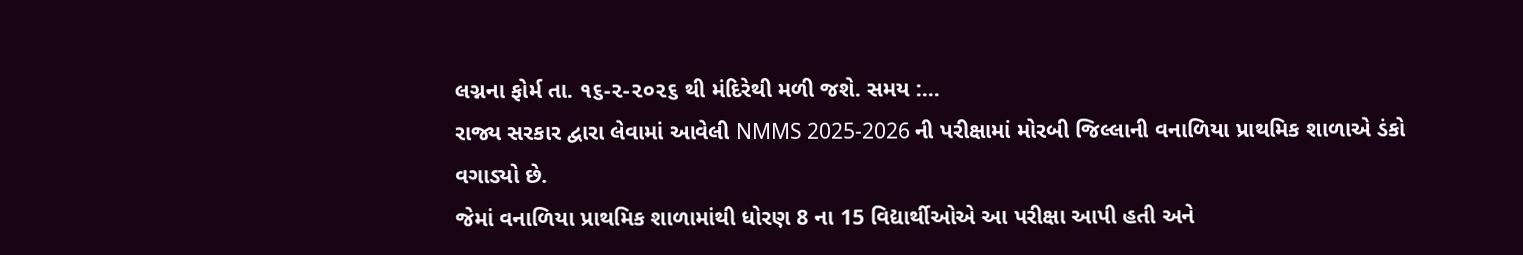લગ્નના ફોર્મ તા. ૧૬-૨-૨૦૨૬ થી મંદિરેથી મળી જશે. સમય :...
રાજ્ય સરકાર દ્વારા લેવામાં આવેલી NMMS 2025-2026 ની પરીક્ષામાં મોરબી જિલ્લાની વનાળિયા પ્રાથમિક શાળાએ ડંકો વગાડ્યો છે.
જેમાં વનાળિયા પ્રાથમિક શાળામાંથી ધોરણ 8 ના 15 વિદ્યાર્થીઓએ આ પરીક્ષા આપી હતી અને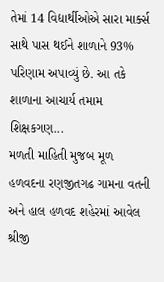તેમાં 14 વિદ્યાર્થીઓએ સારા માર્ક્સ સાથે પાસ થઈને શાળાને 93% પરિણામ અપાવ્યું છે. આ તકે શાળાના આચાર્ય તમામ શિક્ષકગણ...
મળતી માહિતી મુજબ મૂળ હળવદના રણજીતગઢ ગામના વતની અને હાલ હળવદ શહેરમાં આવેલ શ્રીજી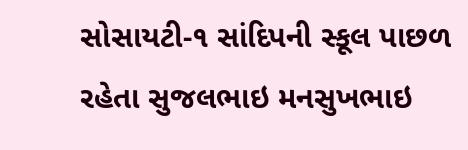સોસાયટી-૧ સાંદિપની સ્કૂલ પાછળ રહેતા સુજલભાઇ મનસુખભાઇ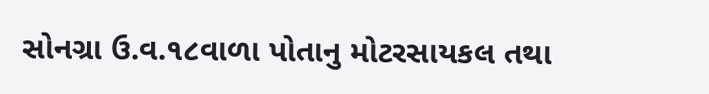સોનગ્રા ઉ.વ.૧૮વાળા પોતાનુ મોટરસાયકલ તથા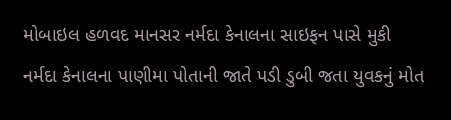મોબાઇલ હળવદ માનસર નર્મદા કેનાલના સાઇફન પાસે મુકી નર્મદા કેનાલના પાણીમા પોતાની જાતે પડી ડુબી જતા યુવકનું મોત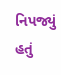નિપજ્યું હતું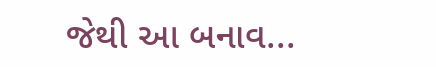જેથી આ બનાવ...